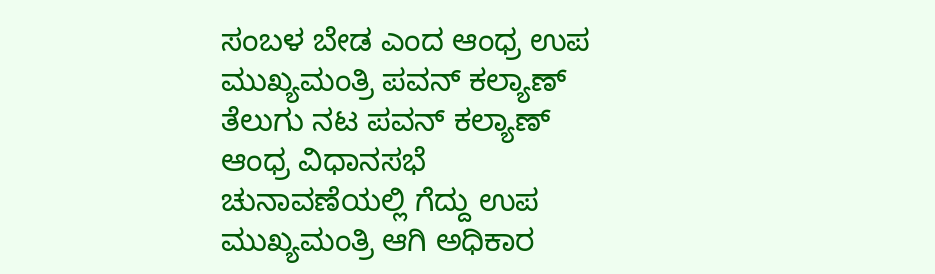ಸಂಬಳ ಬೇಡ ಎಂದ ಆಂಧ್ರ ಉಪ ಮುಖ್ಯಮಂತ್ರಿ ಪವನ್ ಕಲ್ಯಾಣ್
ತೆಲುಗು ನಟ ಪವನ್ ಕಲ್ಯಾಣ್ ಆಂಧ್ರ ವಿಧಾನಸಭೆ ಚುನಾವಣೆಯಲ್ಲಿ ಗೆದ್ದು ಉಪ ಮುಖ್ಯಮಂತ್ರಿ ಆಗಿ ಅಧಿಕಾರ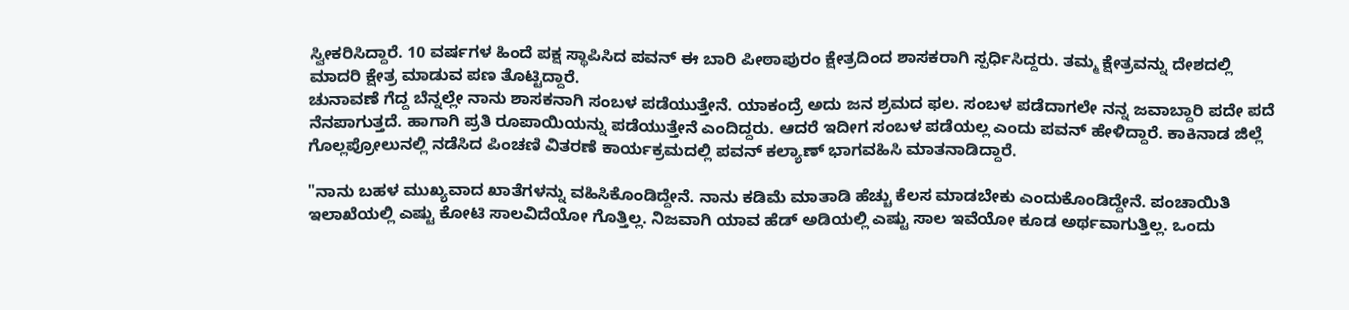ಸ್ವೀಕರಿಸಿದ್ದಾರೆ. 10 ವರ್ಷಗಳ ಹಿಂದೆ ಪಕ್ಷ ಸ್ಥಾಪಿಸಿದ ಪವನ್ ಈ ಬಾರಿ ಪೀಠಾಪುರಂ ಕ್ಷೇತ್ರದಿಂದ ಶಾಸಕರಾಗಿ ಸ್ಪರ್ಧಿಸಿದ್ದರು. ತಮ್ಮ ಕ್ಷೇತ್ರವನ್ನು ದೇಶದಲ್ಲಿ ಮಾದರಿ ಕ್ಷೇತ್ರ ಮಾಡುವ ಪಣ ತೊಟ್ಟಿದ್ದಾರೆ.
ಚುನಾವಣೆ ಗೆದ್ದ ಬೆನ್ನಲ್ಲೇ ನಾನು ಶಾಸಕನಾಗಿ ಸಂಬಳ ಪಡೆಯುತ್ತೇನೆ. ಯಾಕಂದ್ರೆ ಅದು ಜನ ಶ್ರಮದ ಫಲ. ಸಂಬಳ ಪಡೆದಾಗಲೇ ನನ್ನ ಜವಾಬ್ದಾರಿ ಪದೇ ಪದೆ ನೆನಪಾಗುತ್ತದೆ. ಹಾಗಾಗಿ ಪ್ರತಿ ರೂಪಾಯಿಯನ್ನು ಪಡೆಯುತ್ತೇನೆ ಎಂದಿದ್ದರು. ಆದರೆ ಇದೀಗ ಸಂಬಳ ಪಡೆಯಲ್ಲ ಎಂದು ಪವನ್ ಹೇಳಿದ್ದಾರೆ. ಕಾಕಿನಾಡ ಜಿಲ್ಲೆ ಗೊಲ್ಲಪ್ರೋಲುನಲ್ಲಿ ನಡೆಸಿದ ಪಿಂಚಣಿ ವಿತರಣೆ ಕಾರ್ಯಕ್ರಮದಲ್ಲಿ ಪವನ್ ಕಲ್ಯಾಣ್ ಭಾಗವಹಿಸಿ ಮಾತನಾಡಿದ್ದಾರೆ.

"ನಾನು ಬಹಳ ಮುಖ್ಯವಾದ ಖಾತೆಗಳನ್ನು ವಹಿಸಿಕೊಂಡಿದ್ದೇನೆ. ನಾನು ಕಡಿಮೆ ಮಾತಾಡಿ ಹೆಚ್ಚು ಕೆಲಸ ಮಾಡಬೇಕು ಎಂದುಕೊಂಡಿದ್ದೇನೆ. ಪಂಚಾಯಿತಿ ಇಲಾಖೆಯಲ್ಲಿ ಎಷ್ಟು ಕೋಟಿ ಸಾಲವಿದೆಯೋ ಗೊತ್ತಿಲ್ಲ. ನಿಜವಾಗಿ ಯಾವ ಹೆಡ್ ಅಡಿಯಲ್ಲಿ ಎಷ್ಟು ಸಾಲ ಇವೆಯೋ ಕೂಡ ಅರ್ಥವಾಗುತ್ತಿಲ್ಲ. ಒಂದು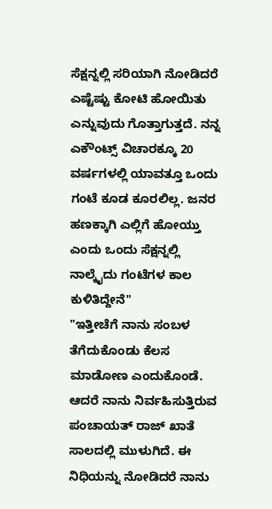ಸೆಕ್ಷನ್ನಲ್ಲಿ ಸರಿಯಾಗಿ ನೋಡಿದರೆ ಎಷ್ಟೆಷ್ಟು ಕೋಟಿ ಹೋಯಿತು ಎನ್ನುವುದು ಗೊತ್ತಾಗುತ್ತದೆ. ನನ್ನ ಎಕೌಂಟ್ಸ್ ವಿಚಾರಕ್ಕೂ 20 ವರ್ಷಗಳಲ್ಲಿ ಯಾವತ್ತೂ ಒಂದು ಗಂಟೆ ಕೂಡ ಕೂರಲಿಲ್ಲ. ಜನರ ಹಣಕ್ಕಾಗಿ ಎಲ್ಲಿಗೆ ಹೋಯ್ತು ಎಂದು ಒಂದು ಸೆಕ್ಷನ್ನಲ್ಲಿ ನಾಲ್ಕೈದು ಗಂಟೆಗಳ ಕಾಲ ಕುಳಿತಿದ್ದೇನೆ"
"ಇತ್ತೀಚೆಗೆ ನಾನು ಸಂಬಳ ತೆಗೆದುಕೊಂಡು ಕೆಲಸ ಮಾಡೋಣ ಎಂದುಕೊಂಡೆ. ಆದರೆ ನಾನು ನಿರ್ವಹಿಸುತ್ತಿರುವ ಪಂಚಾಯತ್ ರಾಜ್ ಖಾತೆ ಸಾಲದಲ್ಲಿ ಮುಳುಗಿದೆ. ಈ ನಿಧಿಯನ್ನು ನೋಡಿದರೆ ನಾನು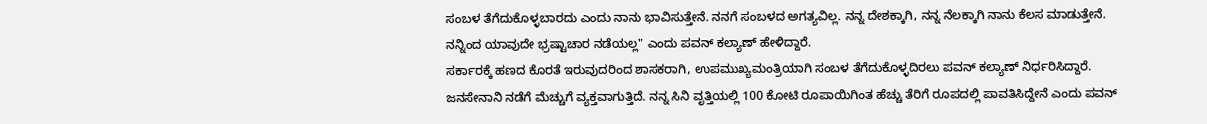ಸಂಬಳ ತೆಗೆದುಕೊಳ್ಳಬಾರದು ಎಂದು ನಾನು ಭಾವಿಸುತ್ತೇನೆ. ನನಗೆ ಸಂಬಳದ ಅಗತ್ಯವಿಲ್ಲ. ನನ್ನ ದೇಶಕ್ಕಾಗಿ, ನನ್ನ ನೆಲಕ್ಕಾಗಿ ನಾನು ಕೆಲಸ ಮಾಡುತ್ತೇನೆ. ನನ್ನಿಂದ ಯಾವುದೇ ಭ್ರಷ್ಟಾಚಾರ ನಡೆಯಲ್ಲ" ಎಂದು ಪವನ್ ಕಲ್ಯಾಣ್ ಹೇಳಿದ್ದಾರೆ.
ಸರ್ಕಾರಕ್ಕೆ ಹಣದ ಕೊರತೆ ಇರುವುದರಿಂದ ಶಾಸಕರಾಗಿ, ಉಪಮುಖ್ಯಮಂತ್ರಿಯಾಗಿ ಸಂಬಳ ತೆಗೆದುಕೊಳ್ಳದಿರಲು ಪವನ್ ಕಲ್ಯಾಣ್ ನಿರ್ಧರಿಸಿದ್ದಾರೆ. ಜನಸೇನಾನಿ ನಡೆಗೆ ಮೆಚ್ಚುಗೆ ವ್ಯಕ್ತವಾಗುತ್ತಿದೆ. ನನ್ನ ಸಿನಿ ವೃತ್ತಿಯಲ್ಲಿ 100 ಕೋಟಿ ರೂಪಾಯಿಗಿಂತ ಹೆಚ್ಚು ತೆರಿಗೆ ರೂಪದಲ್ಲಿ ಪಾವತಿಸಿದ್ದೇನೆ ಎಂದು ಪವನ್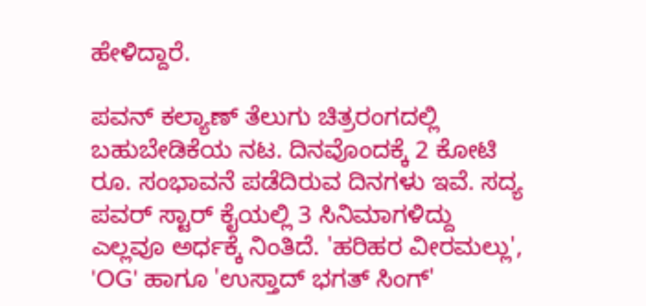ಹೇಳಿದ್ದಾರೆ.

ಪವನ್ ಕಲ್ಯಾಣ್ ತೆಲುಗು ಚಿತ್ರರಂಗದಲ್ಲಿ ಬಹುಬೇಡಿಕೆಯ ನಟ. ದಿನವೊಂದಕ್ಕೆ 2 ಕೋಟಿ ರೂ. ಸಂಭಾವನೆ ಪಡೆದಿರುವ ದಿನಗಳು ಇವೆ. ಸದ್ಯ ಪವರ್ ಸ್ಟಾರ್ ಕೈಯಲ್ಲಿ 3 ಸಿನಿಮಾಗಳಿದ್ದು ಎಲ್ಲವೂ ಅರ್ಧಕ್ಕೆ ನಿಂತಿದೆ. 'ಹರಿಹರ ವೀರಮಲ್ಲು', 'OG' ಹಾಗೂ 'ಉಸ್ತಾದ್ ಭಗತ್ ಸಿಂಗ್'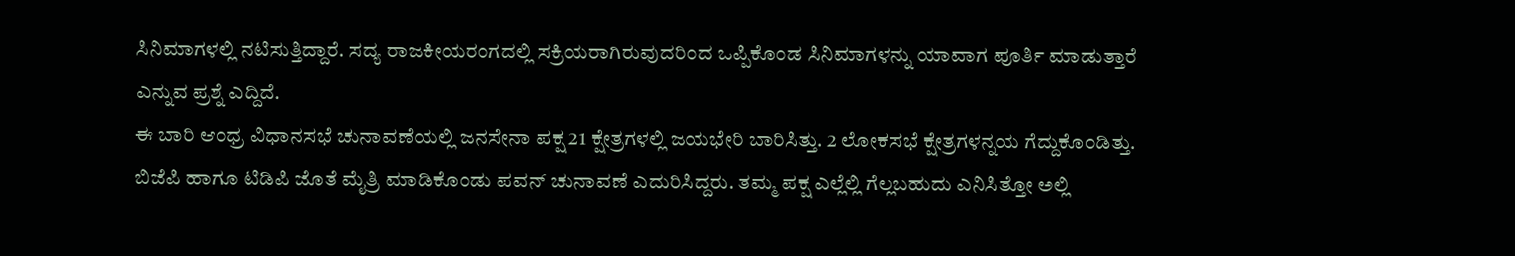ಸಿನಿಮಾಗಳಲ್ಲಿ ನಟಿಸುತ್ತಿದ್ದಾರೆ. ಸದ್ಯ ರಾಜಕೀಯರಂಗದಲ್ಲಿ ಸಕ್ರಿಯರಾಗಿರುವುದರಿಂದ ಒಪ್ಪಿಕೊಂಡ ಸಿನಿಮಾಗಳನ್ನು ಯಾವಾಗ ಪೂರ್ತಿ ಮಾಡುತ್ತಾರೆ ಎನ್ನುವ ಪ್ರಶ್ನೆ ಎದ್ದಿದೆ.
ಈ ಬಾರಿ ಆಂಧ್ರ ವಿಧಾನಸಭೆ ಚುನಾವಣೆಯಲ್ಲಿ ಜನಸೇನಾ ಪಕ್ಷ 21 ಕ್ಷೇತ್ರಗಳಲ್ಲಿ ಜಯಭೇರಿ ಬಾರಿಸಿತ್ತು. 2 ಲೋಕಸಭೆ ಕ್ಷೇತ್ರಗಳನ್ನಯ ಗೆದ್ದುಕೊಂಡಿತ್ತು. ಬಿಜೆಪಿ ಹಾಗೂ ಟಿಡಿಪಿ ಜೊತೆ ಮೈತ್ರಿ ಮಾಡಿಕೊಂಡು ಪವನ್ ಚುನಾವಣೆ ಎದುರಿಸಿದ್ದರು. ತಮ್ಮ ಪಕ್ಷ ಎಲ್ಲೆಲ್ಲಿ ಗೆಲ್ಲಬಹುದು ಎನಿಸಿತ್ತೋ ಅಲ್ಲಿ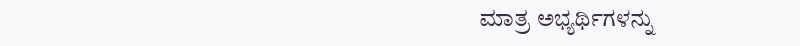ಮಾತ್ರ ಅಭ್ಯರ್ಥಿಗಳನ್ನು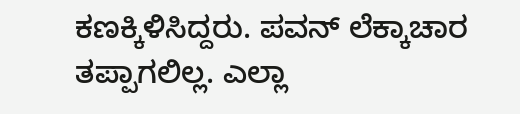ಕಣಕ್ಕಿಳಿಸಿದ್ದರು. ಪವನ್ ಲೆಕ್ಕಾಚಾರ ತಪ್ಪಾಗಲಿಲ್ಲ. ಎಲ್ಲಾ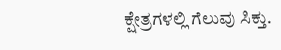ಕ್ಷೇತ್ರಗಳಲ್ಲಿ ಗೆಲುವು ಸಿಕ್ತು.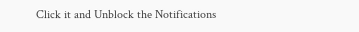Click it and Unblock the Notifications